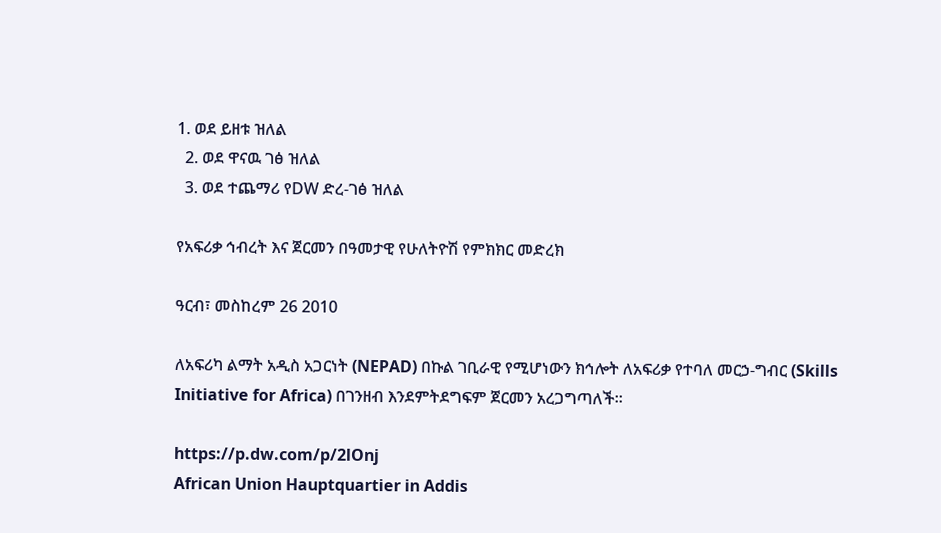1. ወደ ይዘቱ ዝለል
  2. ወደ ዋናዉ ገፅ ዝለል
  3. ወደ ተጨማሪ የDW ድረ-ገፅ ዝለል

የአፍሪቃ ኅብረት እና ጀርመን በዓመታዊ የሁለትዮሽ የምክክር መድረክ

ዓርብ፣ መስከረም 26 2010

ለአፍሪካ ልማት አዲስ አጋርነት (NEPAD) በኩል ገቢራዊ የሚሆነውን ክኅሎት ለአፍሪቃ የተባለ መርኃ-ግብር (Skills Initiative for Africa) በገንዘብ እንደምትደግፍም ጀርመን አረጋግጣለች።

https://p.dw.com/p/2lOnj
African Union Hauptquartier in Addis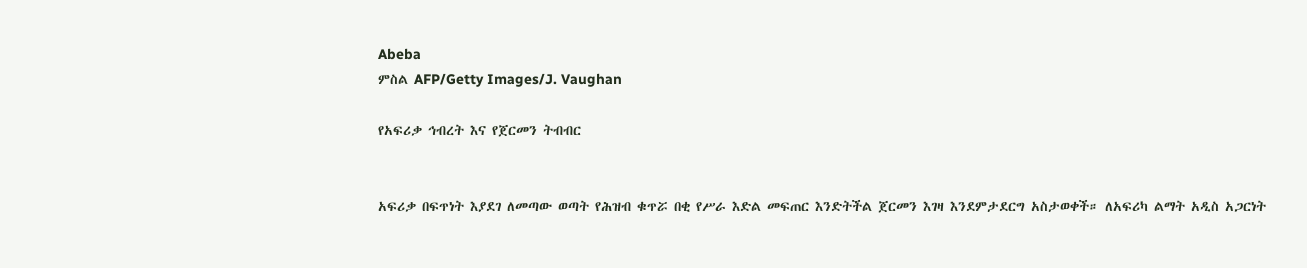Abeba
ምስል AFP/Getty Images/J. Vaughan

የአፍሪቃ ኅብረት እና የጀርመን ትብብር


አፍሪቃ በፍጥነት እያደገ ለመጣው ወጣት የሕዝብ ቁጥሯ በቂ የሥራ እድል መፍጠር እንድትችል ጀርመን እገዛ እንደምታደርግ አስታወቀች። ለአፍሪካ ልማት አዲስ አጋርነት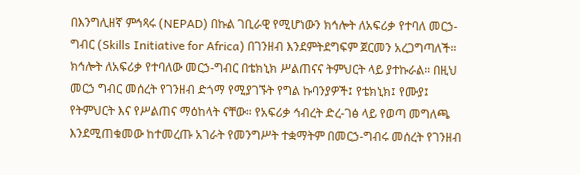በእንግሊዘኛ ምኅጻሩ (NEPAD) በኩል ገቢራዊ የሚሆነውን ክኅሎት ለአፍሪቃ የተባለ መርኃ-ግብር (Skills Initiative for Africa) በገንዘብ እንደምትደግፍም ጀርመን አረጋግጣለች። ክኅሎት ለአፍሪቃ የተባለው መርኃ-ግብር በቴክኒክ ሥልጠናና ትምህርት ላይ ያተኩራል። በዚህ መርኃ ግብር መሰረት የገንዘብ ድጎማ የሚያገኙት የግል ኩባንያዎች፤ የቴክኒክ፤ የሙያ፤ የትምህርት እና የሥልጠና ማዕከላት ናቸው። የአፍሪቃ ኅብረት ድረ-ገፅ ላይ የወጣ መግለጫ እንደሚጠቁመው ከተመረጡ አገራት የመንግሥት ተቋማትም በመርኃ-ግብሩ መሰረት የገንዘብ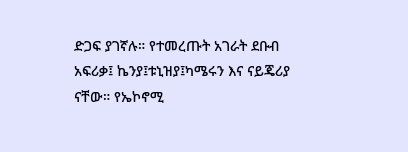ድጋፍ ያገኛሉ። የተመረጡት አገራት ደቡብ አፍሪቃ፤ ኬንያ፤ቱኒዝያ፤ካሜሩን እና ናይጄሪያ ናቸው። የኤኮኖሚ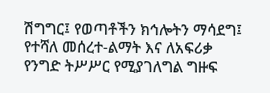ሽግግር፤ የወጣቶችን ክኅሎትን ማሳደግ፤ የተሻለ መሰረተ-ልማት እና ለአፍሪቃ የንግድ ትሥሥር የሚያገለግል ግዙፍ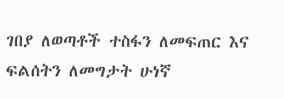ገበያ ለወጣቶች ተስፋን ለመፍጠር እና ፍልሰትን ለመግታት ሁነኛ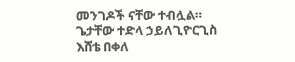መንገዶች ናቸው ተብሏል።
ጌታቸው ተድላ ኃይለጊዮርጊስ
እሸቴ በቀለ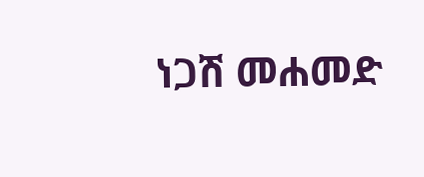ነጋሽ መሐመድ